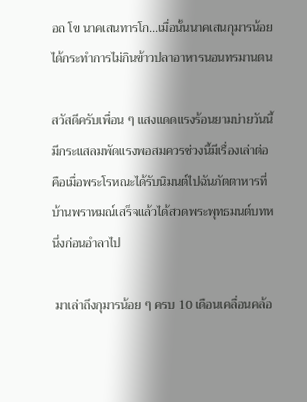อถ โข นาคเสนทารโก...เมื่อนั้นนาคเสนกุมารน้อยได้กระทำการไม่กินข้าวปลาอาหารนอนทรมานตน

สวัสดีครับเพื่อน ๆ แสงแดดแรงร้อนยามบ่ายวันนี้มีกระแสลมพัดแรงพอสมควรช่วงนี้มีเรื่องเล่าต่อคือเมื่อพระโรหณะได้รับนิมนต์ไปฉันภัตตาหารที่บ้านพราหมณ์เสร็จแล้วได้สวดพระพุทธมนต์บทหนึ่งก่อนอำลาไป

 มาเล่าถึงกุมารน้อย ๆ ครบ 10 เดือนเคลื่อนคล้อ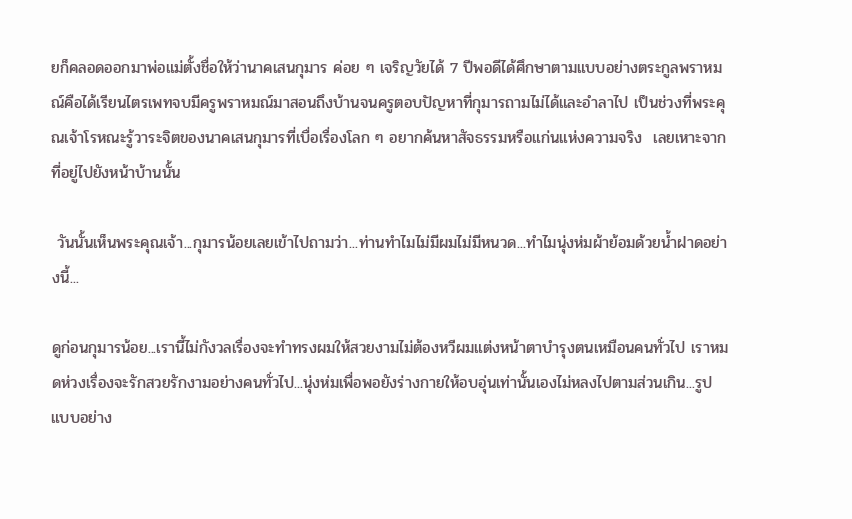ยก็คลอดออกมาพ่อแม่ตั้งชื่อให้ว่านาคเสนกุมาร ค่อย ๆ เจริญวัยได้ 7 ปีพอดีได้ศึกษาตามแบบอย่างตระกูลพราหมณ์คือได้เรียนไตรเพทจบมีครูพราหมณ์มาสอนถึงบ้านจนครูตอบปัญหาที่กุมารถามไม่ได้และอำลาไป เป็นช่วงที่พระคุณเจ้าโรหณะรู้วาระจิตของนาคเสนกุมารที่เบื่อเรื่องโลก ๆ อยากค้นหาสัจธรรมหรือแก่นแห่งความจริง  เลยเหาะจากที่อยู่ไปยังหน้าบ้านนั้น

 วันนั้นเห็นพระคุณเจ้า...กุมารน้อยเลยเข้าไปถามว่า...ท่านทำไมไม่มีผมไม่มีหนวด...ทำไมนุ่งห่มผ้าย้อมด้วยน้ำฝาดอย่างนี้...

ดูก่อนกุมารน้อย...เรานี้ไม่กังวลเรื่องจะทำทรงผมให้สวยงามไม่ต้องหวีผมแต่งหน้าตาบำรุงตนเหมือนคนทั่วไป เราหมดห่วงเรื่องจะรักสวยรักงามอย่างคนทั่วไป...นุ่งห่มเพื่อพอยังร่างกายให้อบอุ่นเท่านั้นเองไม่หลงไปตามส่วนเกิน...รูปแบบอย่าง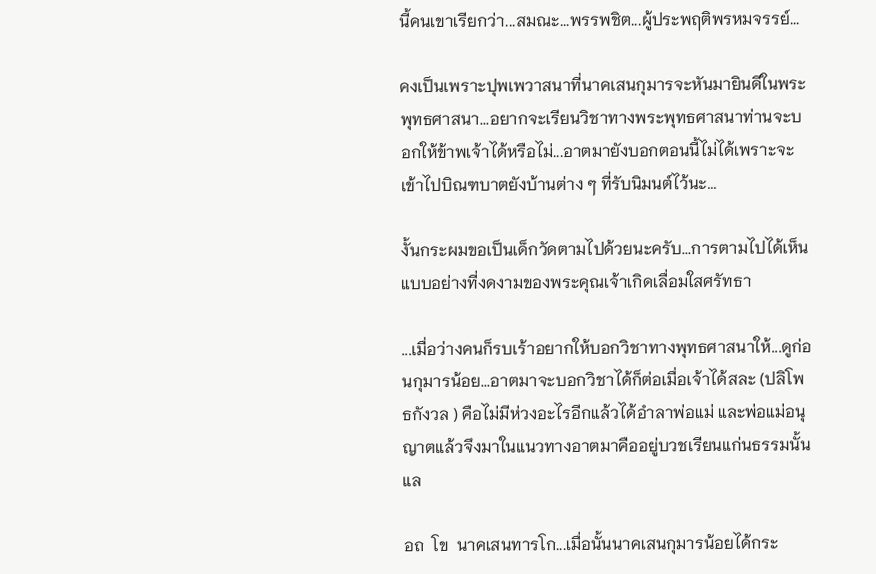นี้คนเขาเรียกว่า...สมณะ...พรรพชิต...ผู้ประพฤติพรหมจรรย์...

คงเป็นเพราะปุพเพวาสนาที่นาคเสนกุมารจะหันมายินดีในพระพุทธศาสนา...อยากจะเรียนวิชาทางพระพุทธศาสนาท่านจะบอกให้ข้าพเจ้าได้หรือไม่...อาตมายังบอกตอนนี้ไม่ได้เพราะจะเข้าไปบิณฑบาตยังบ้านต่าง ๆ ที่รับนิมนต์ไว้นะ...

งั้นกระผมขอเป็นเด็กวัดตามไปด้วยนะครับ...การตามไปได้เห็นแบบอย่างที่งดงามของพระคุณเจ้าเกิดเลื่อมใสศรัทธา

...เมื่อว่างคนก็รบเร้าอยากให้บอกวิชาทางพุทธศาสนาให้...ดูก่อนกุมารน้อย...อาตมาจะบอกวิชาได้ก็ต่อเมื่อเจ้าได้สละ (ปลิโพธกังวล ) คือไม่มีห่วงอะไรอีกแล้วได้อำลาพ่อแม่ และพ่อแม่อนุญาตแล้วจึงมาในแนวทางอาตมาคืออยู่บวชเรียนแก่นธรรมนั้นแล

อถ  โข  นาคเสนทารโก...เมื่อนั้นนาคเสนกุมารน้อยได้กระ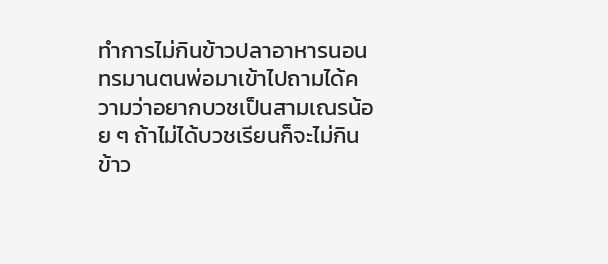ทำการไม่กินข้าวปลาอาหารนอนทรมานตนพ่อมาเข้าไปถามได้ความว่าอยากบวชเป็นสามเณรน้อย ๆ ถ้าไม่ได้บวชเรียนก็จะไม่กินข้าว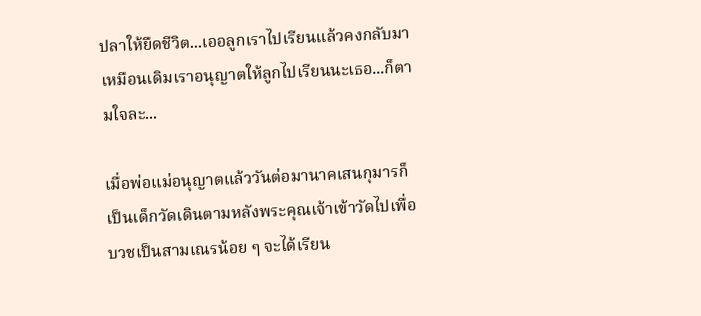ปลาให้ยืดชีวิต...เออลูกเราไปเรียนแล้วคงกลับมาเหมือนเดิมเราอนุญาตให้ลูกไปเรียนนะเธอ...ก็ตามใจละ...

เมื่อพ่อแม่อนุญาตแล้ววันต่อมานาคเสนกุมารก็เป็นเด็กวัดเดินตามหลังพระคุณเจ้าเข้าวัดไปเพื่อบวชเป็นสามเณรน้อย ๆ จะได้เรียน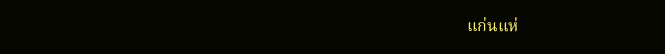แก่นแห่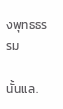งพุทธธรรม

นั้นแล.